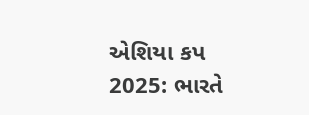એશિયા કપ 2025: ભારતે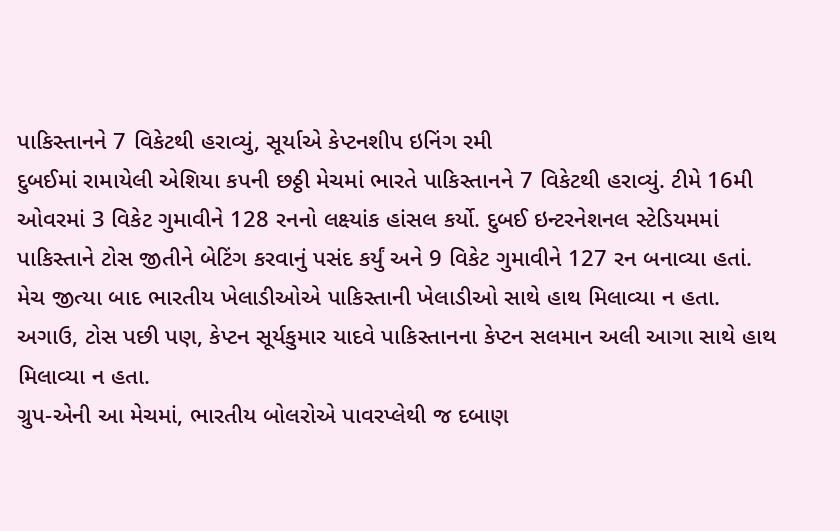પાકિસ્તાનને 7 વિકેટથી હરાવ્યું, સૂર્યાએ કેપ્ટનશીપ ઇનિંગ રમી
દુબઈમાં રામાયેલી એશિયા કપની છઠ્ઠી મેચમાં ભારતે પાકિસ્તાનને 7 વિકેટથી હરાવ્યું. ટીમે 16મી ઓવરમાં 3 વિકેટ ગુમાવીને 128 રનનો લક્ષ્યાંક હાંસલ કર્યો. દુબઈ ઇન્ટરનેશનલ સ્ટેડિયમમાં પાકિસ્તાને ટોસ જીતીને બેટિંગ કરવાનું પસંદ કર્યું અને 9 વિકેટ ગુમાવીને 127 રન બનાવ્યા હતાં.
મેચ જીત્યા બાદ ભારતીય ખેલાડીઓએ પાકિસ્તાની ખેલાડીઓ સાથે હાથ મિલાવ્યા ન હતા. અગાઉ, ટોસ પછી પણ, કેપ્ટન સૂર્યકુમાર યાદવે પાકિસ્તાનના કેપ્ટન સલમાન અલી આગા સાથે હાથ મિલાવ્યા ન હતા.
ગ્રુપ-એની આ મેચમાં, ભારતીય બોલરોએ પાવરપ્લેથી જ દબાણ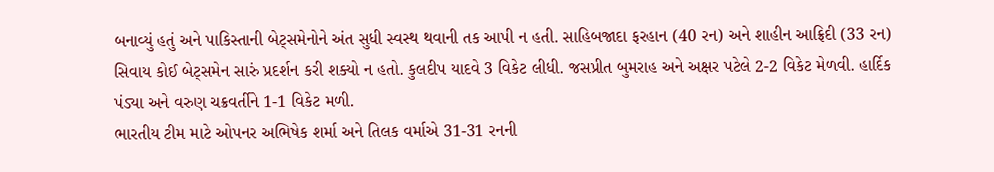બનાવ્યું હતું અને પાકિસ્તાની બેટ્સમેનોને અંત સુધી સ્વસ્થ થવાની તક આપી ન હતી. સાહિબજાદા ફરહાન (40 રન) અને શાહીન આફ્રિદી (33 રન) સિવાય કોઈ બેટ્સમેન સારું પ્રદર્શન કરી શક્યો ન હતો. કુલદીપ યાદવે 3 વિકેટ લીધી. જસપ્રીત બુમરાહ અને અક્ષર પટેલે 2-2 વિકેટ મેળવી. હાર્દિક પંડ્યા અને વરુણ ચક્રવર્તીને 1-1 વિકેટ મળી.
ભારતીય ટીમ માટે ઓપનર અભિષેક શર્મા અને તિલક વર્માએ 31-31 રનની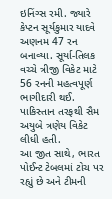ઇનિંગ્સ રમી. જ્યારે કેપ્ટન સૂર્યકુમાર યાદવે અણનમ 47 રન બનાવ્યા. સૂર્યા-તિલક વચ્ચે ત્રીજી વિકેટ માટે 56 રનની મહત્વપૂર્ણ ભાગીદારી થઈ. પાકિસ્તાન તરફથી સૈમ અયુબે ત્રણેય વિકેટ લીધી હતી.
આ જીત સાથે, ભારત પોઈન્ટ ટેબલમાં ટોચ પર રહ્યું છે અને ટીમની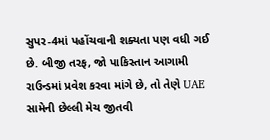સુપર-4માં પહોંચવાની શક્યતા પણ વધી ગઈ છે. બીજી તરફ, જો પાકિસ્તાન આગામી રાઉન્ડમાં પ્રવેશ કરવા માંગે છે, તો તેણે UAE સામેની છેલ્લી મેચ જીતવી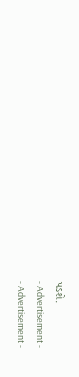પડશે.
- Advertisement -
- Advertisement -